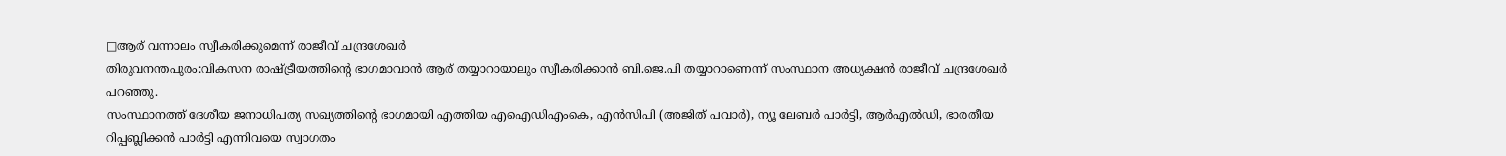□ആര് വന്നാലം സ്വീകരിക്കുമെന്ന് രാജീവ് ചന്ദ്രശേഖർ
തിരുവനന്തപുരം:വികസന രാഷ്ട്രീയത്തിന്റെ ഭാഗമാവാൻ ആര് തയ്യാറായാലും സ്വീകരിക്കാൻ ബി.ജെ.പി തയ്യാറാണെന്ന് സംസ്ഥാന അധ്യക്ഷൻ രാജീവ് ചന്ദ്രശേഖർ പറഞ്ഞു.
സംസ്ഥാനത്ത് ദേശീയ ജനാധിപത്യ സഖ്യത്തിന്റെ ഭാഗമായി എത്തിയ എഐഡിഎംകെ, എൻസിപി (അജിത് പവാർ), ന്യൂ ലേബർ പാർട്ടി, ആർഎൽഡി, ഭാരതീയ റിപ്പബ്ലിക്കൻ പാർട്ടി എന്നിവയെ സ്വാഗതം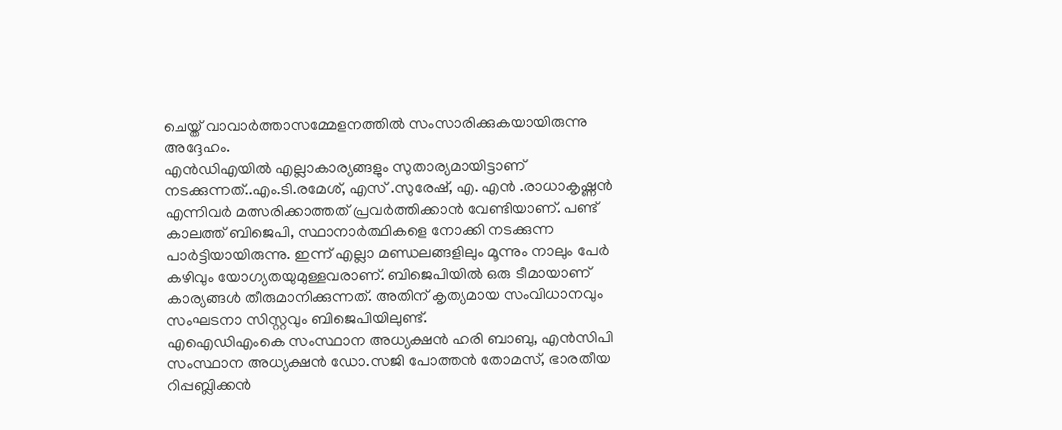ചെയ്ത് വാവാർത്താസമ്മേളനത്തിൽ സംസാരിക്കുകയായിരുന്നു അദ്ദേഹം.
എൻഡിഎയിൽ എല്ലാകാര്യങ്ങളും സുതാര്യമായിട്ടാണ് നടക്കുന്നത്..എം.ടി.രമേശ്, എസ് .സുരേഷ്, എ. എൻ .രാധാകൃഷ്ണൻ എന്നിവർ മത്സരിക്കാത്തത് പ്രവർത്തിക്കാൻ വേണ്ടിയാണ്. പണ്ട് കാലത്ത് ബിജെപി, സ്ഥാനാർത്ഥികളെ നോക്കി നടക്കുന്ന പാർട്ടിയായിരുന്നു. ഇന്ന് എല്ലാ മണ്ഡലങ്ങളിലും മൂന്നും നാലും പേർ കഴിവും യോഗ്യതയുമുള്ളവരാണ്. ബിജെപിയിൽ ഒരു ടീമായാണ് കാര്യങ്ങൾ തീരുമാനിക്കുന്നത്. അതിന് കൃത്യമായ സംവിധാനവും സംഘടനാ സിസ്റ്റവും ബിജെപിയിലുണ്ട്.
എഐഡിഎംകെ സംസ്ഥാന അധ്യക്ഷൻ ഹരി ബാബു, എൻസിപി സംസ്ഥാന അധ്യക്ഷൻ ഡോ.സജി പോത്തൻ തോമസ്, ഭാരതീയ റിപ്പബ്ലിക്കൻ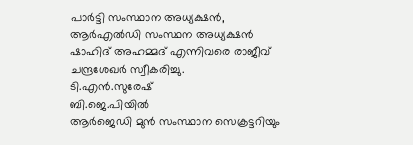പാർട്ടി സംസ്ഥാന അധ്യക്ഷൻ, ആർഎൽഡി സംസ്ഥന അധ്യക്ഷൻ ഷാഹിദ് അഹമ്മദ് എന്നിവരെ രാജീവ് ചന്ദ്രശേഖർ സ്വീകരിച്ചു.
ടി.എൻ.സുരേഷ്
ബി.ജെ.പിയിൽ
ആർജെഡി മുൻ സംസ്ഥാന സെക്രട്ടറിയും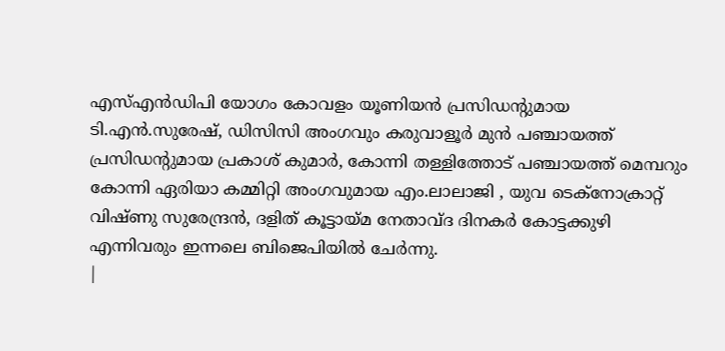എസ്എൻഡിപി യോഗം കോവളം യൂണിയൻ പ്രസിഡന്റുമായ ടി.എൻ.സുരേഷ്, ഡിസിസി അംഗവും കരുവാളൂർ മുൻ പഞ്ചായത്ത് പ്രസിഡന്റുമായ പ്രകാശ് കുമാർ, കോന്നി തള്ളിത്തോട് പഞ്ചായത്ത് മെമ്പറും കോന്നി ഏരിയാ കമ്മിറ്റി അംഗവുമായ എം.ലാലാജി , യുവ ടെക്നോക്രാറ്റ് വിഷ്ണു സുരേന്ദ്രൻ, ദളിത് കൂട്ടായ്മ നേതാവ്ദ ദിനകർ കോട്ടക്കുഴി എന്നിവരും ഇന്നലെ ബിജെപിയിൽ ചേർന്നു.
|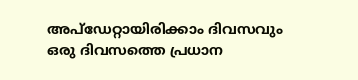അപ്ഡേറ്റായിരിക്കാം ദിവസവും
ഒരു ദിവസത്തെ പ്രധാന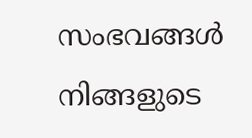സംഭവങ്ങൾ നിങ്ങളുടെ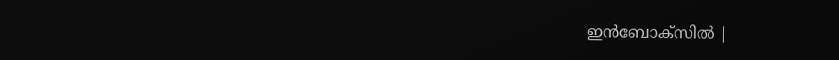ഇൻബോക്സിൽ |